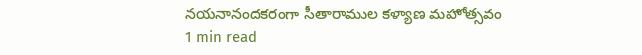నయనానందకరంగా సీతారాముల కళ్యాణ మహోత్సవం
1 min read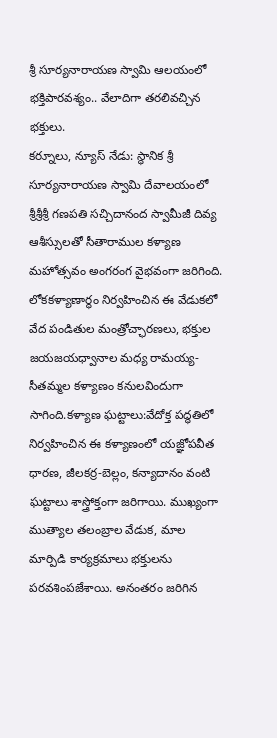శ్రీ సూర్యనారాయణ స్వామి ఆలయంలో భక్తిపారవశ్యం.. వేలాదిగా తరలివచ్చిన భక్తులు.
కర్నూలు, న్యూస్ నేడు: స్థానిక శ్రీ సూర్యనారాయణ స్వామి దేవాలయంలో శ్రీశ్రీశ్రీ గణపతి సచ్చిదానంద స్వామీజీ దివ్య ఆశీస్సులతో సీతారాముల కళ్యాణ మహోత్సవం అంగరంగ వైభవంగా జరిగింది. లోకకళ్యాణార్థం నిర్వహించిన ఈ వేడుకలో వేద పండితుల మంత్రోచ్ఛారణలు, భక్తుల జయజయధ్వానాల మధ్య రామయ్య-సీతమ్మల కళ్యాణం కనులవిందుగా సాగింది.కళ్యాణ ఘట్టాలు:వేదోక్త పద్ధతిలో నిర్వహించిన ఈ కళ్యాణంలో యజ్ఞోపవీత ధారణ, జీలకర్ర-బెల్లం, కన్యాదానం వంటి ఘట్టాలు శాస్త్రోక్తంగా జరిగాయి. ముఖ్యంగా ముత్యాల తలంబ్రాల వేడుక, మాల మార్పిడి కార్యక్రమాలు భక్తులను పరవశింపజేశాయి. అనంతరం జరిగిన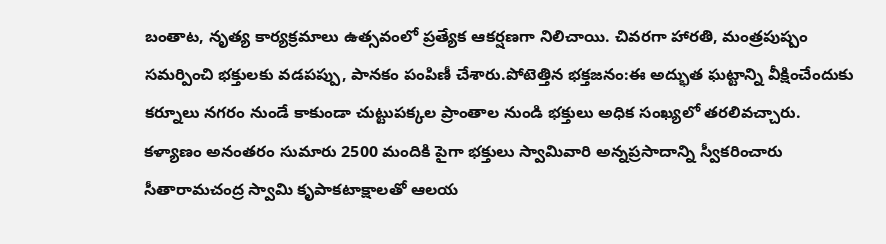బంతాట, నృత్య కార్యక్రమాలు ఉత్సవంలో ప్రత్యేక ఆకర్షణగా నిలిచాయి. చివరగా హారతి, మంత్రపుష్పం సమర్పించి భక్తులకు వడపప్పు, పానకం పంపిణీ చేశారు.పోటెత్తిన భక్తజనం:ఈ అద్భుత ఘట్టాన్ని వీక్షించేందుకు కర్నూలు నగరం నుండే కాకుండా చుట్టుపక్కల ప్రాంతాల నుండి భక్తులు అధిక సంఖ్యలో తరలివచ్చారు. కళ్యాణం అనంతరం సుమారు 2500 మందికి పైగా భక్తులు స్వామివారి అన్నప్రసాదాన్ని స్వీకరించారు సీతారామచంద్ర స్వామి కృపాకటాక్షాలతో ఆలయ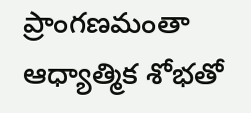ప్రాంగణమంతా ఆధ్యాత్మిక శోభతో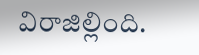విరాజిల్లింది.